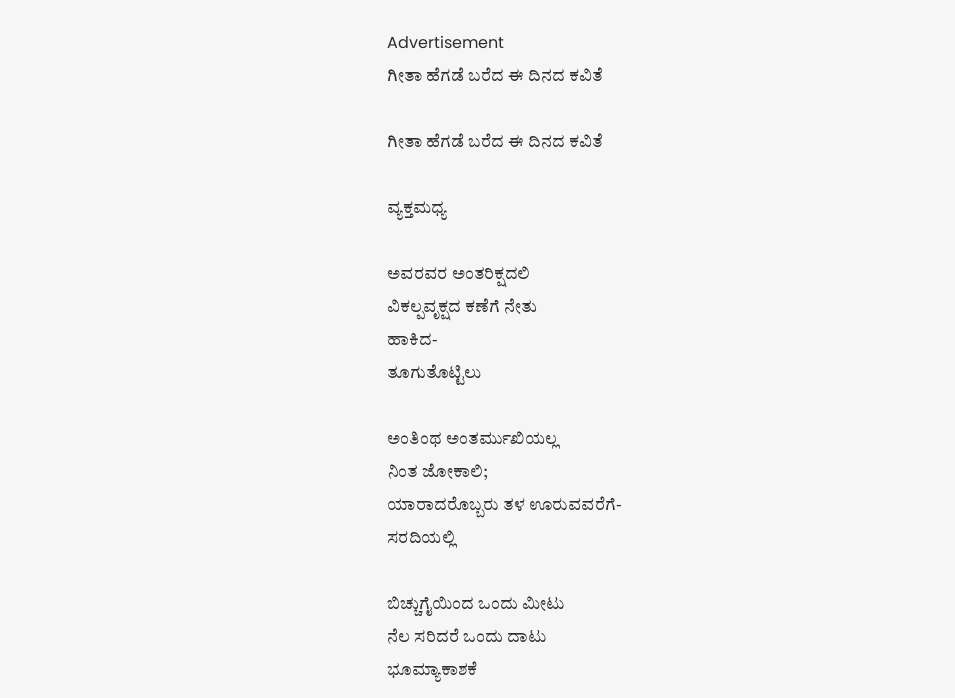Advertisement
ಗೀತಾ ಹೆಗಡೆ ಬರೆದ ಈ ದಿನದ ಕವಿತೆ

ಗೀತಾ ಹೆಗಡೆ ಬರೆದ ಈ ದಿನದ ಕವಿತೆ

ವ್ಯಕ್ತಮಧ್ಯ

ಅವರವರ ಅಂತರಿಕ್ಷದಲಿ
ವಿಕಲ್ಪವೃಕ್ಷದ ಕಣೆಗೆ ನೇತು
ಹಾಕಿದ-
ತೂಗುತೊಟ್ಟಿಲು

ಅಂತಿಂಥ ಅಂತರ್ಮುಖಿಯಲ್ಲ
ನಿಂತ ಜೋಕಾಲಿ;
ಯಾರಾದರೊಬ್ಬರು ತಳ ಊರುವವರೆಗೆ-
ಸರದಿಯಲ್ಲಿ

ಬಿಚ್ಚುಗೈಯಿಂದ ಒಂದು ಮೀಟು
ನೆಲ ಸರಿದರೆ ಒಂದು ದಾಟು
ಭೂಮ್ಯಾಕಾಶಕೆ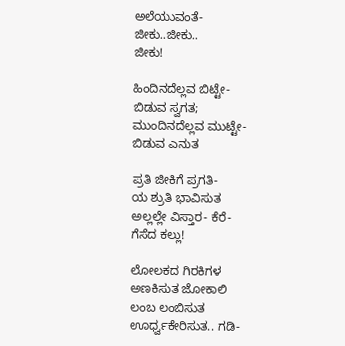ಅಲೆಯುವಂತೆ-
ಜೀಕು..ಜೀಕು..
ಜೀಕು!

ಹಿಂದಿನದೆಲ್ಲವ ಬಿಟ್ಟೇ-
ಬಿಡುವ ಸ್ವಗತ;
ಮುಂದಿನದೆಲ್ಲವ ಮುಟ್ಟೇ-
ಬಿಡುವ ಎನುತ

ಪ್ರತಿ ಜೀಕಿಗೆ ಪ್ರಗತಿ-
ಯ ಶ್ರುತಿ ಭಾವಿಸುತ
ಅಲ್ಲಲ್ಲೇ ವಿಸ್ತಾರ- ಕೆರೆ-
ಗೆಸೆದ ಕಲ್ಲು!

ಲೋಲಕದ ಗಿರಕಿಗಳ
ಅಣಕಿಸುತ ಜೋಕಾಲಿ
ಲಂಬ ಲಂಬಿಸುತ
ಊರ್ಧ್ವಕೇರಿಸುತ.. ಗಡಿ-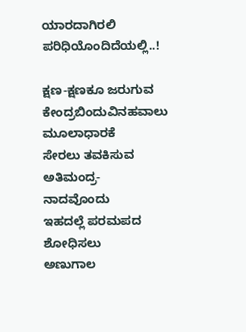ಯಾರದಾಗಿರಲಿ
ಪರಿಧಿಯೊಂದಿದೆಯಲ್ಲಿ..!

ಕ್ಷಣ-ಕ್ಷಣಕೂ ಜರುಗುವ
ಕೇಂದ್ರಬಿಂದುವಿನಹವಾಲು
ಮೂಲಾಧಾರಕೆ
ಸೇರಲು ತವಕಿಸುವ ಅತಿಮಂದ್ರ-
ನಾದವೊಂದು
ಇಹದಲ್ಲೆ ಪರಮಪದ
ಶೋಧಿಸಲು
ಅಣುಗಾಲ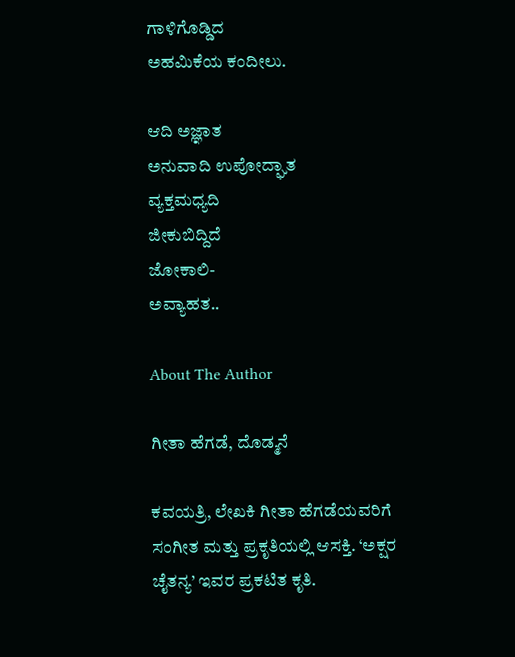ಗಾಳಿಗೊಡ್ಡಿದ
ಅಹಮಿಕೆಯ ಕಂದೀಲು.

ಆದಿ ಅಜ್ಞಾತ
ಅನುವಾದಿ ಉಪೋದ್ಘಾತ
ವ್ಯಕ್ತಮಧ್ಯದಿ
ಜೀಕುಬಿದ್ದಿದೆ
ಜೋಕಾಲಿ-
ಅವ್ಯಾಹತ..

About The Author

ಗೀತಾ ಹೆಗಡೆ, ದೊಡ್ಮನೆ

ಕವಯತ್ರಿ, ಲೇಖಕಿ ಗೀತಾ ಹೆಗಡೆಯವರಿಗೆ ಸಂಗೀತ ಮತ್ತು ಪ್ರಕೃತಿಯಲ್ಲಿ ಆಸಕ್ತಿ. ‘ಅಕ್ಷರ ಚೈತನ್ಯ’ ಇವರ ಪ್ರಕಟಿತ ಕೃತಿ.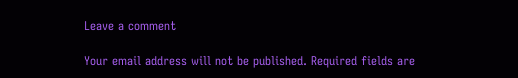Leave a comment

Your email address will not be published. Required fields are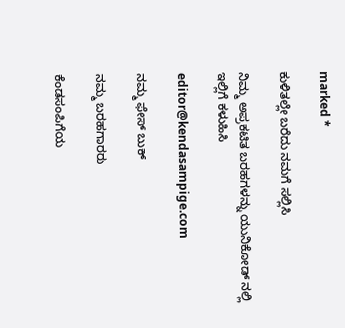marked *

ಕುಳಿತಲ್ಲೇ ಬರೆದು ನಮಗೆ ಸಲ್ಲಿಸಿ

ನಿಮ್ಮ ಅಪ್ರಕಟಿತ ಬರಹಗಳನ್ನು ಯುನಿಕೋಡ್ ನಲ್ಲಿ ಇಲ್ಲಿಗೆ ಕಳುಹಿಸಿ

editor@kendasampige.com

ನಮ್ಮ ಫೇಸ್ ಬುಕ್

ನಮ್ಮ ಬರಹಗಾರರು

ಕೆಂಡಸಂಪಿಗೆಯ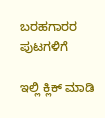ಬರಹಗಾರರ ಪುಟಗಳಿಗೆ

ಇಲ್ಲಿ ಕ್ಲಿಕ್ ಮಾಡಿ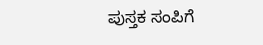ಪುಸ್ತಕ ಸಂಪಿಗೆ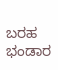ಬರಹ ಭಂಡಾರ